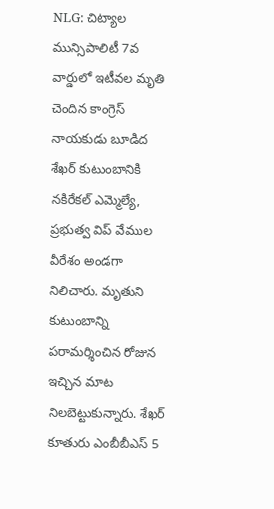NLG: చిట్యాల మున్సిపాలిటీ 7వ వార్డులో ఇటీవల మృతి చెందిన కాంగ్రెస్ నాయకుడు బూడిద శేఖర్ కుటుంబానికి నకిరేకల్ ఎమ్మెల్యే, ప్రభుత్వ విప్ వేముల వీరేశం అండగా నిలిచారు. మృతుని కుటుంబాన్ని పరామర్శించిన రోజున ఇచ్చిన మాట నిలబెట్టుకున్నారు. శేఖర్ కూతురు ఎంబీబీఎస్ 5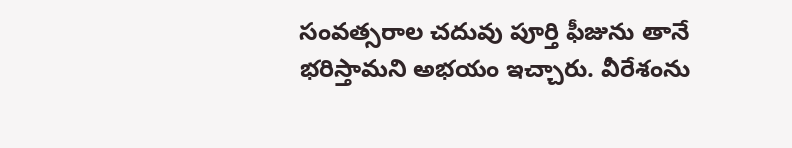సంవత్సరాల చదువు పూర్తి ఫీజును తానే భరిస్తామని అభయం ఇచ్చారు. వీరేశంను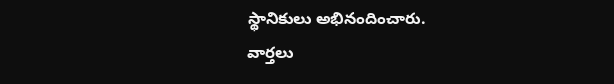స్థానికులు అభినందించారు.
వార్తలు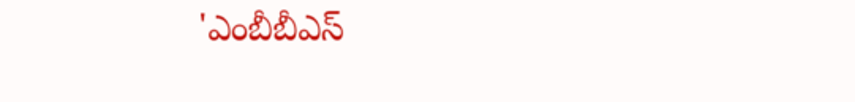'ఎంబీబీఎస్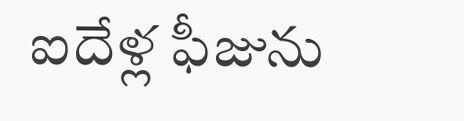ఐదేళ్ల ఫీజును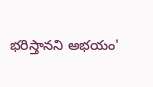భరిస్తానని అభయం'